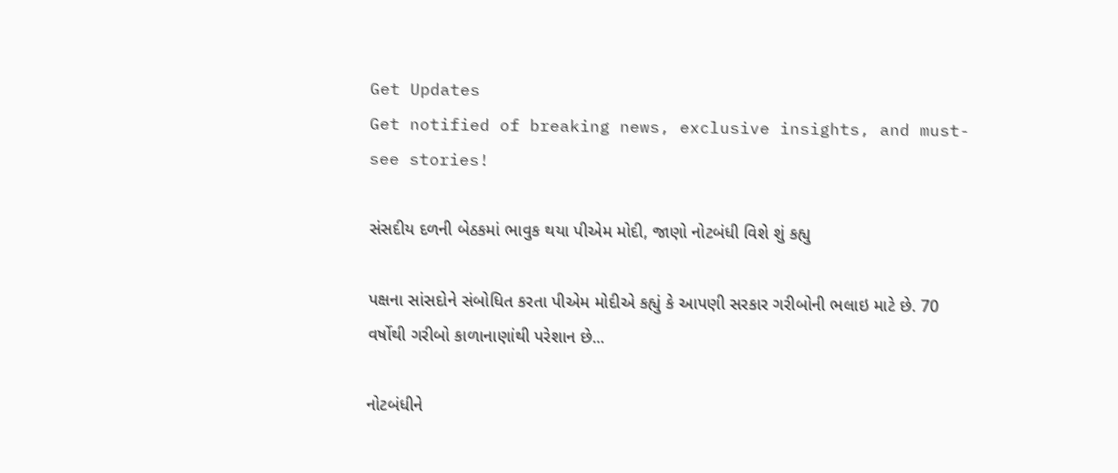Get Updates
Get notified of breaking news, exclusive insights, and must-see stories!

સંસદીય દળની બેઠકમાં ભાવુક થયા પીએમ મોદી, જાણો નોટબંધી વિશે શું કહ્યુ

પક્ષના સાંસદોને સંબોધિત કરતા પીએમ મોદીએ કહ્યું કે આપણી સરકાર ગરીબોની ભલાઇ માટે છે. 70 વર્ષોથી ગરીબો કાળાનાણાંથી પરેશાન છે...

નોટબંધીને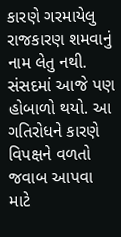કારણે ગરમાયેલુ રાજકારણ શમવાનું નામ લેતુ નથી. સંસદમાં આજે પણ હોબાળો થયો. આ ગતિરોધને કારણે વિપક્ષને વળતો જવાબ આપવા માટે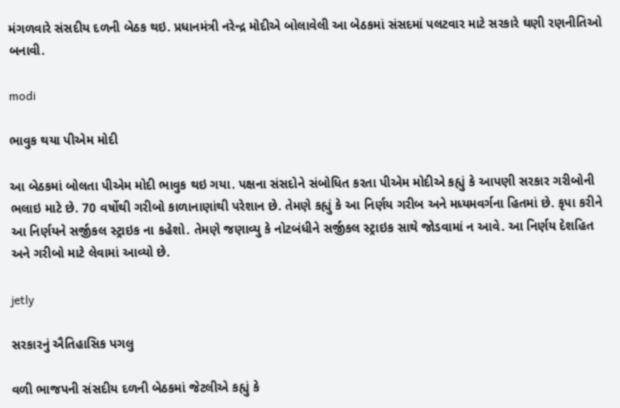મંગળવારે સંસદીય દળની બેઠક થઇ. પ્રધાનમંત્રી નરેન્દ્ર મોદીએ બોલાવેલી આ બેઠકમાં સંસદમાં પલટવાર માટે સરકારે ઘણી રણનીતિઓ બનાવી.

modi

ભાવુક થયા પીએમ મોદી

આ બેઠકમાં બોલતા પીએમ મોદી ભાવુક થઇ ગયા. પક્ષના સંસદોને સંબોધિત કરતા પીએમ મોદીએ કહ્યું કે આપણી સરકાર ગરીબોની ભલાઇ માટે છે. 70 વર્ષોથી ગરીબો કાળાનાણાંથી પરેશાન છે. તેમણે કહ્યું કે આ નિર્ણય ગરીબ અને મધ્યમવર્ગના હિતમાં છે. કૃપા કરીને આ નિર્ણયને સર્જીકલ સ્ટ્રાઇક ના કહેશો. તેમણે જણાવ્યુ કે નોટબંધીને સર્જીકલ સ્ટ્રાઇક સાથે જોડવામાં ન આવે. આ નિર્ણય દેશહિત અને ગરીબો માટે લેવામાં આવ્યો છે.

jetly

સરકારનું ઐતિહાસિક પગલુ

વળી ભાજપની સંસદીય દળની બેઠકમાં જેટલીએ કહ્યું કે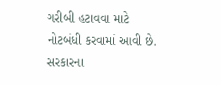ગરીબી હટાવવા માટે નોટબંધી કરવામાં આવી છે. સરકારના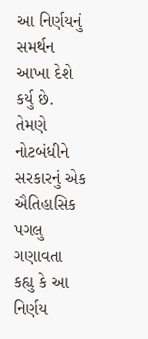આ નિર્ણયનું સમર્થન આખા દેશે કર્યુ છે. તેમણે નોટબંધીને સરકારનું એક ઐતિહાસિક પગલુ ગણાવતા કહ્યુ કે આ નિર્ણય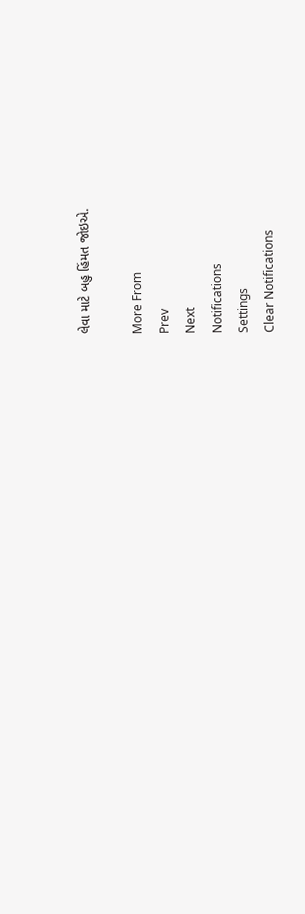લેવા માટે બહુ હિંમત જોઇએ.

More From
Prev
Next
Notifications
Settings
Clear Notifications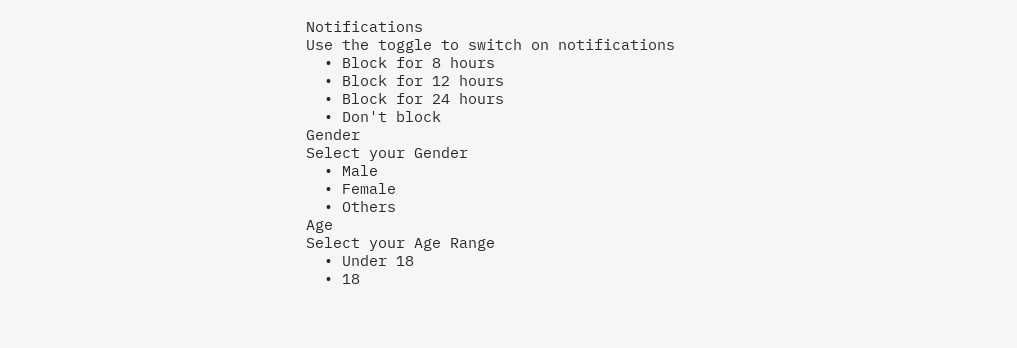Notifications
Use the toggle to switch on notifications
  • Block for 8 hours
  • Block for 12 hours
  • Block for 24 hours
  • Don't block
Gender
Select your Gender
  • Male
  • Female
  • Others
Age
Select your Age Range
  • Under 18
  • 18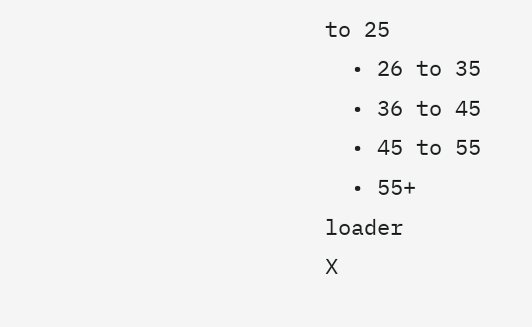to 25
  • 26 to 35
  • 36 to 45
  • 45 to 55
  • 55+
loader
X